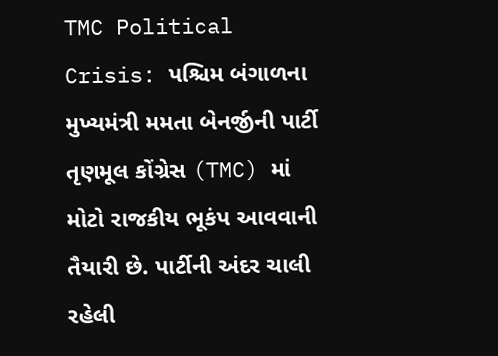TMC Political Crisis: પશ્ચિમ બંગાળના મુખ્યમંત્રી મમતા બેનર્જીની પાર્ટી તૃણમૂલ કોંગ્રેસ (TMC) માં મોટો રાજકીય ભૂકંપ આવવાની તૈયારી છે. પાર્ટીની અંદર ચાલી રહેલી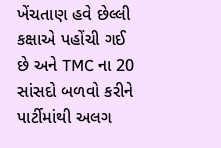ખેંચતાણ હવે છેલ્લી કક્ષાએ પહોંચી ગઈ છે અને TMC ના 20 સાંસદો બળવો કરીને પાર્ટીમાંથી અલગ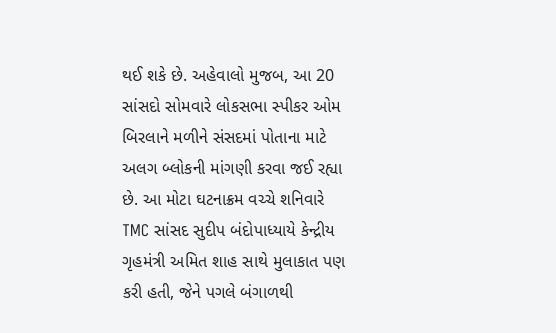થઈ શકે છે. અહેવાલો મુજબ, આ 20 સાંસદો સોમવારે લોકસભા સ્પીકર ઓમ બિરલાને મળીને સંસદમાં પોતાના માટે અલગ બ્લોકની માંગણી કરવા જઈ રહ્યા છે. આ મોટા ઘટનાક્રમ વચ્ચે શનિવારે TMC સાંસદ સુદીપ બંદોપાધ્યાયે કેન્દ્રીય ગૃહમંત્રી અમિત શાહ સાથે મુલાકાત પણ કરી હતી, જેને પગલે બંગાળથી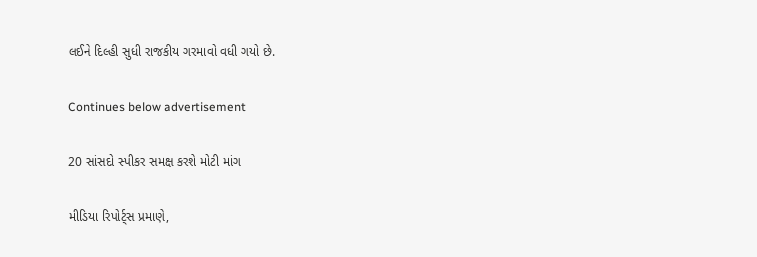લઈને દિલ્હી સુધી રાજકીય ગરમાવો વધી ગયો છે.

Continues below advertisement

20 સાંસદો સ્પીકર સમક્ષ કરશે મોટી માંગ

મીડિયા રિપોર્ટ્સ પ્રમાણે,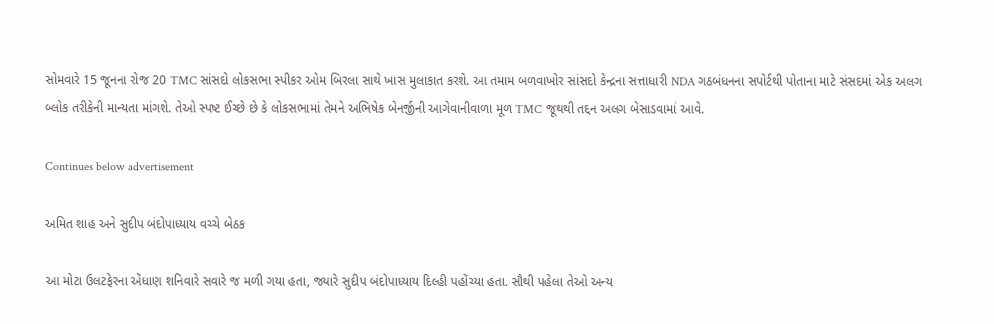સોમવારે 15 જૂનના રોજ 20 TMC સાંસદો લોકસભા સ્પીકર ઓમ બિરલા સાથે ખાસ મુલાકાત કરશે. આ તમામ બળવાખોર સાંસદો કેન્દ્રના સત્તાધારી NDA ગઠબંધનના સપોર્ટથી પોતાના માટે સંસદમાં એક અલગ બ્લોક તરીકેની માન્યતા માંગશે. તેઓ સ્પષ્ટ ઈચ્છે છે કે લોકસભામાં તેમને અભિષેક બેનર્જીની આગેવાનીવાળા મૂળ TMC જૂથથી તદ્દન અલગ બેસાડવામાં આવે.

Continues below advertisement

અમિત શાહ અને સુદીપ બંદોપાધ્યાય વચ્ચે બેઠક

આ મોટા ઉલટફેરના એંધાણ શનિવારે સવારે જ મળી ગયા હતા, જ્યારે સુદીપ બંદોપાધ્યાય દિલ્હી પહોંચ્યા હતા. સૌથી પહેલા તેઓ અન્ય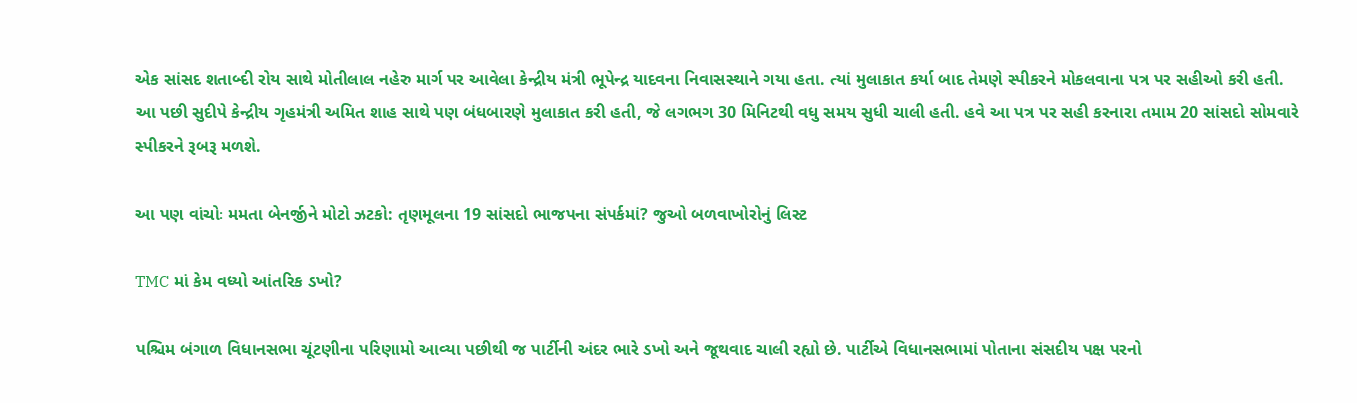એક સાંસદ શતાબ્દી રોય સાથે મોતીલાલ નહેરુ માર્ગ પર આવેલા કેન્દ્રીય મંત્રી ભૂપેન્દ્ર યાદવના નિવાસસ્થાને ગયા હતા. ત્યાં મુલાકાત કર્યા બાદ તેમણે સ્પીકરને મોકલવાના પત્ર પર સહીઓ કરી હતી. આ પછી સુદીપે કેન્દ્રીય ગૃહમંત્રી અમિત શાહ સાથે પણ બંધબારણે મુલાકાત કરી હતી, જે લગભગ 30 મિનિટથી વધુ સમય સુધી ચાલી હતી. હવે આ પત્ર પર સહી કરનારા તમામ 20 સાંસદો સોમવારે સ્પીકરને રૂબરૂ મળશે.

આ પણ વાંચોઃ મમતા બેનર્જીને મોટો ઝટકો: તૃણમૂલના 19 સાંસદો ભાજપના સંપર્કમાં? જુઓ બળવાખોરોનું લિસ્ટ

TMC માં કેમ વધ્યો આંતરિક ડખો?

પશ્ચિમ બંગાળ વિધાનસભા ચૂંટણીના પરિણામો આવ્યા પછીથી જ પાર્ટીની અંદર ભારે ડખો અને જૂથવાદ ચાલી રહ્યો છે. પાર્ટીએ વિધાનસભામાં પોતાના સંસદીય પક્ષ પરનો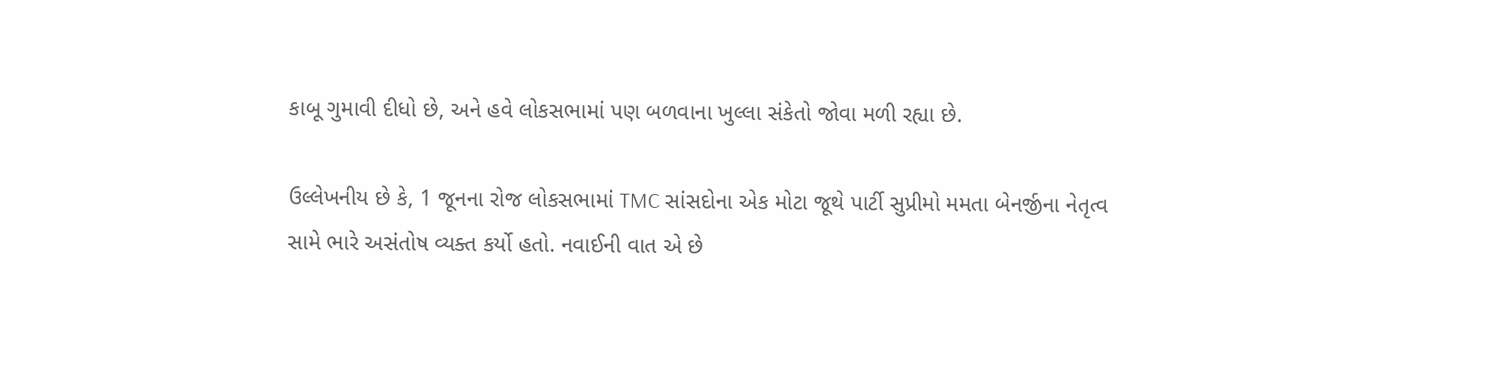કાબૂ ગુમાવી દીધો છે, અને હવે લોકસભામાં પણ બળવાના ખુલ્લા સંકેતો જોવા મળી રહ્યા છે.

ઉલ્લેખનીય છે કે, 1 જૂનના રોજ લોકસભામાં TMC સાંસદોના એક મોટા જૂથે પાર્ટી સુપ્રીમો મમતા બેનર્જીના નેતૃત્વ સામે ભારે અસંતોષ વ્યક્ત કર્યો હતો. નવાઈની વાત એ છે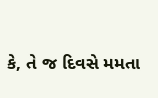કે, તે જ દિવસે મમતા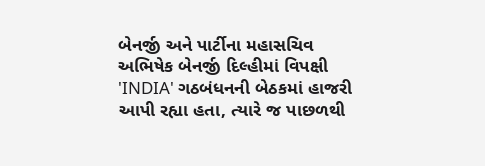બેનર્જી અને પાર્ટીના મહાસચિવ અભિષેક બેનર્જી દિલ્હીમાં વિપક્ષી 'INDIA' ગઠબંધનની બેઠકમાં હાજરી આપી રહ્યા હતા, ત્યારે જ પાછળથી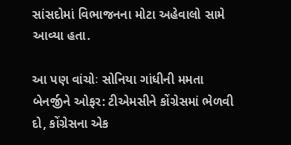સાંસદોમાં વિભાજનના મોટા અહેવાલો સામે આવ્યા હતા.

આ પણ વાંચોઃ સોનિયા ગાંધીની મમતા બેનર્જીને ઓફર: ટીએમસીને કોંગ્રેસમાં ભેળવી દો, કોંગ્રેસના એક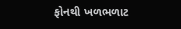ફોનથી ખળભળાટ